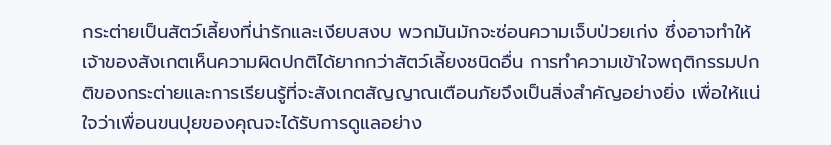กระต่ายเป็นสัตว์เลี้ยงที่น่ารักและเงียบสงบ พวกมันมักจะซ่อนความเจ็บป่วยเก่ง ซึ่งอาจทำให้เจ้าของสังเกตเห็นความผิดปกติได้ยากกว่าสัตว์เลี้ยงชนิดอื่น การทำความเข้าใจพฤติกรรมปกติของกระต่ายและการเรียนรู้ที่จะสังเกตสัญญาณเตือนภัยจึงเป็นสิ่งสำคัญอย่างยิ่ง เพื่อให้แน่ใจว่าเพื่อนขนปุยของคุณจะได้รับการดูแลอย่าง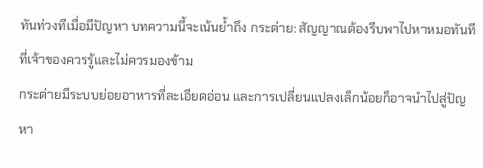ทันท่วงทีเมื่อมีปัญหา บทความนี้จะเน้นย้ำถึง กระต่าย: สัญญาณต้องรีบพาไปหาหมอทันที ที่เจ้าของควรรู้และไม่ควรมองข้าม
กระต่ายมีระบบย่อยอาหารที่ละเอียดอ่อน และการเปลี่ยนแปลงเล็กน้อยก็อาจนำไปสู่ปัญหา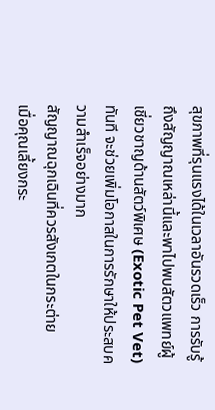สุขภาพที่รุนแรงได้ในเวลาอันรวดเร็ว การรับรู้ถึงสัญญาณเหล่านี้และพาไปพบสัตวแพทย์ผู้เชี่ยวชาญด้านสัตว์พิเศษ (Exotic Pet Vet) ทันที จะช่วยเพิ่มโอกาสในการรักษาให้ประสบความสำเร็จอย่างมาก
สัญญาณฉุกเฉินที่ควรสังเกตในกระต่าย
เมื่อคุณเลี้ยงกระ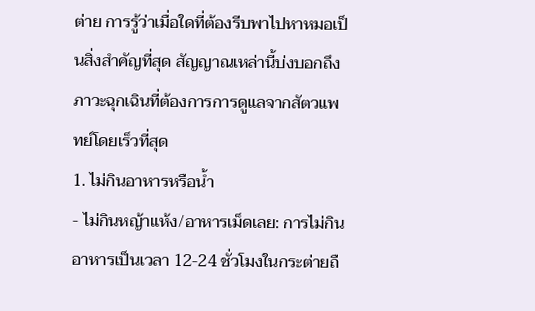ต่าย การรู้ว่าเมื่อใดที่ต้องรีบพาไปหาหมอเป็นสิ่งสำคัญที่สุด สัญญาณเหล่านี้บ่งบอกถึงภาวะฉุกเฉินที่ต้องการการดูแลจากสัตวแพทย์โดยเร็วที่สุด
1. ไม่กินอาหารหรือน้ำ
- ไม่กินหญ้าแห้ง/อาหารเม็ดเลย: การไม่กินอาหารเป็นเวลา 12-24 ชั่วโมงในกระต่ายถื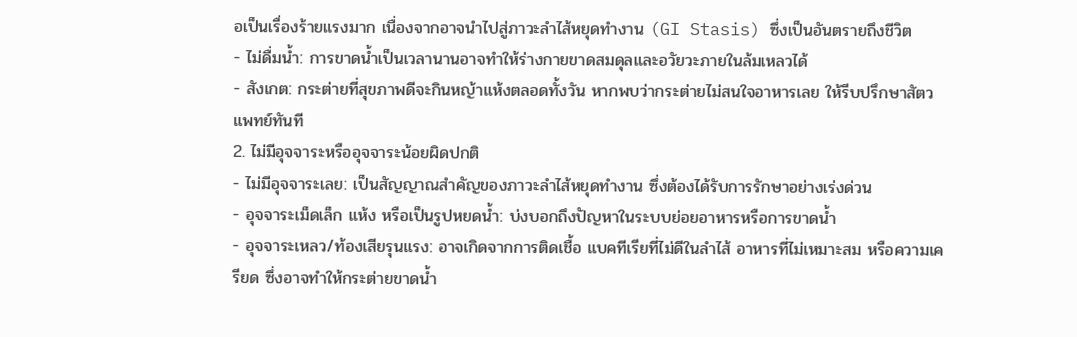อเป็นเรื่องร้ายแรงมาก เนื่องจากอาจนำไปสู่ภาวะลำไส้หยุดทำงาน (GI Stasis) ซึ่งเป็นอันตรายถึงชีวิต
- ไม่ดื่มน้ำ: การขาดน้ำเป็นเวลานานอาจทำให้ร่างกายขาดสมดุลและอวัยวะภายในล้มเหลวได้
- สังเกต: กระต่ายที่สุขภาพดีจะกินหญ้าแห้งตลอดทั้งวัน หากพบว่ากระต่ายไม่สนใจอาหารเลย ให้รีบปรึกษาสัตวแพทย์ทันที
2. ไม่มีอุจจาระหรืออุจจาระน้อยผิดปกติ
- ไม่มีอุจจาระเลย: เป็นสัญญาณสำคัญของภาวะลำไส้หยุดทำงาน ซึ่งต้องได้รับการรักษาอย่างเร่งด่วน
- อุจจาระเม็ดเล็ก แห้ง หรือเป็นรูปหยดน้ำ: บ่งบอกถึงปัญหาในระบบย่อยอาหารหรือการขาดน้ำ
- อุจจาระเหลว/ท้องเสียรุนแรง: อาจเกิดจากการติดเชื้อ แบคทีเรียที่ไม่ดีในลำไส้ อาหารที่ไม่เหมาะสม หรือความเครียด ซึ่งอาจทำให้กระต่ายขาดน้ำ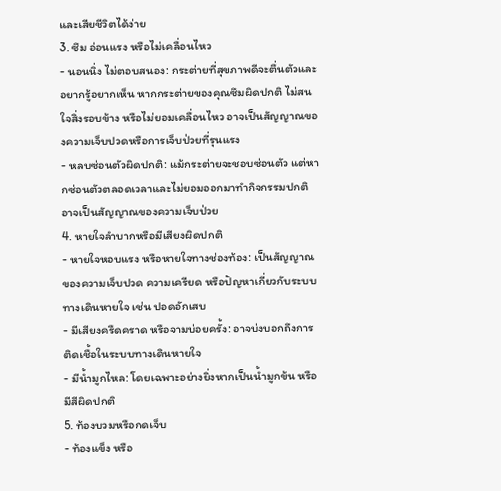และเสียชีวิตได้ง่าย
3. ซึม อ่อนแรง หรือไม่เคลื่อนไหว
- นอนนิ่ง ไม่ตอบสนอง: กระต่ายที่สุขภาพดีจะตื่นตัวและอยากรู้อยากเห็น หากกระต่ายของคุณซึมผิดปกติ ไม่สนใจสิ่งรอบข้าง หรือไม่ยอมเคลื่อนไหว อาจเป็นสัญญาณของความเจ็บปวดหรือการเจ็บป่วยที่รุนแรง
- หลบซ่อนตัวผิดปกติ: แม้กระต่ายจะชอบซ่อนตัว แต่หากซ่อนตัวตลอดเวลาและไม่ยอมออกมาทำกิจกรรมปกติ อาจเป็นสัญญาณของความเจ็บป่วย
4. หายใจลำบากหรือมีเสียงผิดปกติ
- หายใจหอบแรง หรือหายใจทางช่องท้อง: เป็นสัญญาณของความเจ็บปวด ความเครียด หรือปัญหาเกี่ยวกับระบบทางเดินหายใจ เช่น ปอดอักเสบ
- มีเสียงครืดคราด หรือจามบ่อยครั้ง: อาจบ่งบอกถึงการติดเชื้อในระบบทางเดินหายใจ
- มีน้ำมูกไหล: โดยเฉพาะอย่างยิ่งหากเป็นน้ำมูกข้น หรือมีสีผิดปกติ
5. ท้องบวมหรือกดเจ็บ
- ท้องแข็ง หรือ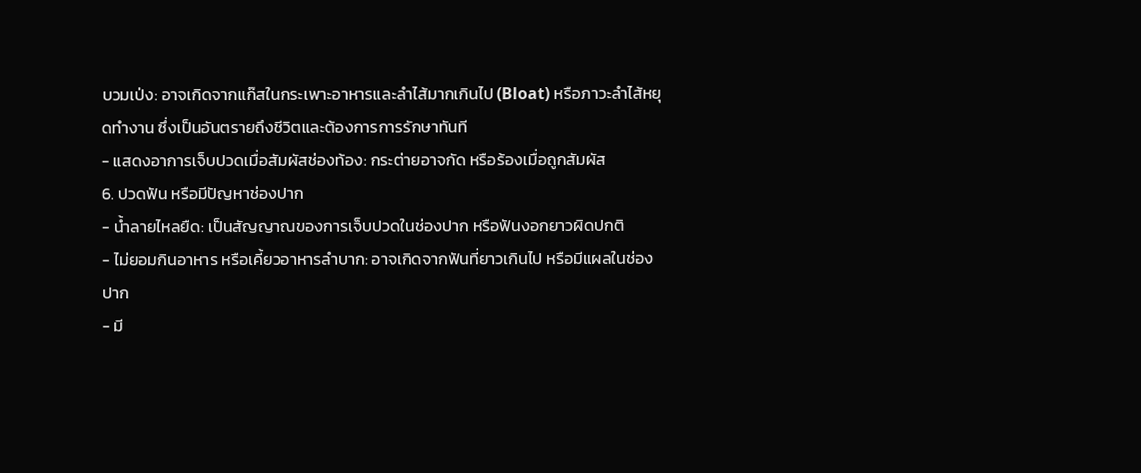บวมเป่ง: อาจเกิดจากแก๊สในกระเพาะอาหารและลำไส้มากเกินไป (Bloat) หรือภาวะลำไส้หยุดทำงาน ซึ่งเป็นอันตรายถึงชีวิตและต้องการการรักษาทันที
- แสดงอาการเจ็บปวดเมื่อสัมผัสช่องท้อง: กระต่ายอาจกัด หรือร้องเมื่อถูกสัมผัส
6. ปวดฟัน หรือมีปัญหาช่องปาก
- น้ำลายไหลยืด: เป็นสัญญาณของการเจ็บปวดในช่องปาก หรือฟันงอกยาวผิดปกติ
- ไม่ยอมกินอาหาร หรือเคี้ยวอาหารลำบาก: อาจเกิดจากฟันที่ยาวเกินไป หรือมีแผลในช่องปาก
- มี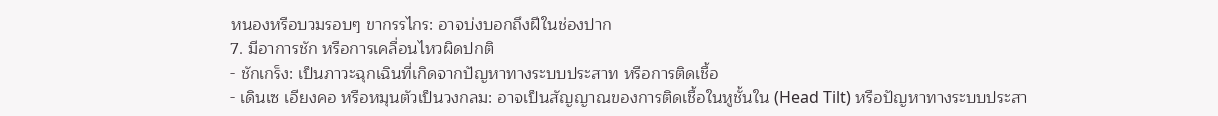หนองหรือบวมรอบๆ ขากรรไกร: อาจบ่งบอกถึงฝีในช่องปาก
7. มีอาการชัก หรือการเคลื่อนไหวผิดปกติ
- ชักเกร็ง: เป็นภาวะฉุกเฉินที่เกิดจากปัญหาทางระบบประสาท หรือการติดเชื้อ
- เดินเซ เอียงคอ หรือหมุนตัวเป็นวงกลม: อาจเป็นสัญญาณของการติดเชื้อในหูชั้นใน (Head Tilt) หรือปัญหาทางระบบประสา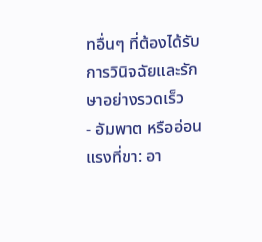ทอื่นๆ ที่ต้องได้รับการวินิจฉัยและรักษาอย่างรวดเร็ว
- อัมพาต หรืออ่อนแรงที่ขา: อา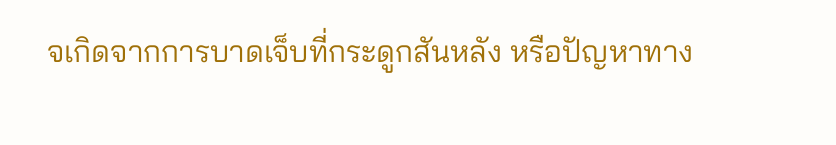จเกิดจากการบาดเจ็บที่กระดูกสันหลัง หรือปัญหาทาง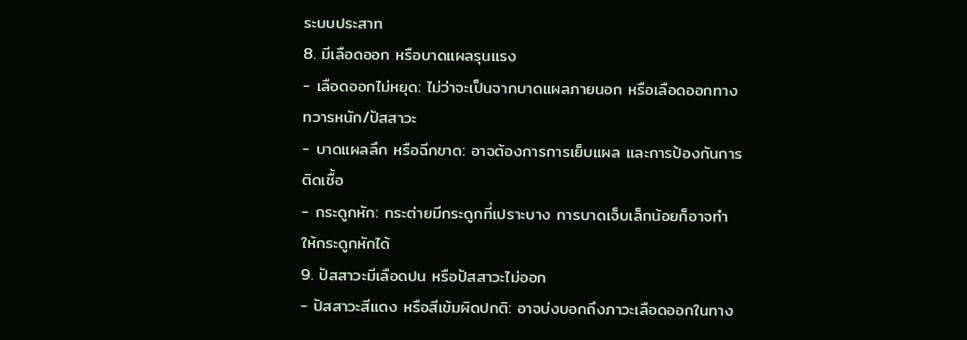ระบบประสาท
8. มีเลือดออก หรือบาดแผลรุนแรง
- เลือดออกไม่หยุด: ไม่ว่าจะเป็นจากบาดแผลภายนอก หรือเลือดออกทางทวารหนัก/ปัสสาวะ
- บาดแผลลึก หรือฉีกขาด: อาจต้องการการเย็บแผล และการป้องกันการติดเชื้อ
- กระดูกหัก: กระต่ายมีกระดูกที่เปราะบาง การบาดเจ็บเล็กน้อยก็อาจทำให้กระดูกหักได้
9. ปัสสาวะมีเลือดปน หรือปัสสาวะไม่ออก
- ปัสสาวะสีแดง หรือสีเข้มผิดปกติ: อาจบ่งบอกถึงภาวะเลือดออกในทาง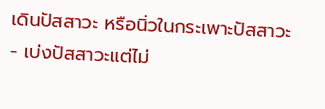เดินปัสสาวะ หรือนิ่วในกระเพาะปัสสาวะ
- เบ่งปัสสาวะแต่ไม่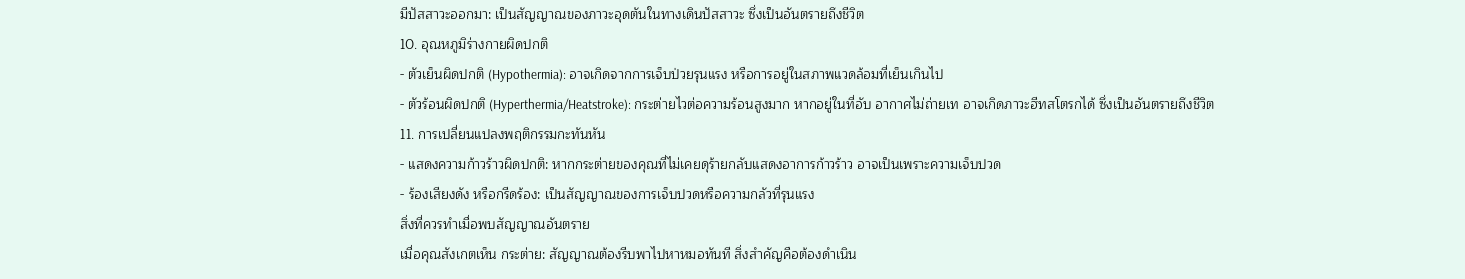มีปัสสาวะออกมา: เป็นสัญญาณของภาวะอุดตันในทางเดินปัสสาวะ ซึ่งเป็นอันตรายถึงชีวิต
10. อุณหภูมิร่างกายผิดปกติ
- ตัวเย็นผิดปกติ (Hypothermia): อาจเกิดจากการเจ็บป่วยรุนแรง หรือการอยู่ในสภาพแวดล้อมที่เย็นเกินไป
- ตัวร้อนผิดปกติ (Hyperthermia/Heatstroke): กระต่ายไวต่อความร้อนสูงมาก หากอยู่ในที่อับ อากาศไม่ถ่ายเท อาจเกิดภาวะฮีทสโตรกได้ ซึ่งเป็นอันตรายถึงชีวิต
11. การเปลี่ยนแปลงพฤติกรรมกะทันหัน
- แสดงความก้าวร้าวผิดปกติ: หากกระต่ายของคุณที่ไม่เคยดุร้ายกลับแสดงอาการก้าวร้าว อาจเป็นเพราะความเจ็บปวด
- ร้องเสียงดัง หรือกรีดร้อง: เป็นสัญญาณของการเจ็บปวดหรือความกลัวที่รุนแรง
สิ่งที่ควรทำเมื่อพบสัญญาณอันตราย
เมื่อคุณสังเกตเห็น กระต่าย: สัญญาณต้องรีบพาไปหาหมอทันที สิ่งสำคัญคือต้องดำเนิน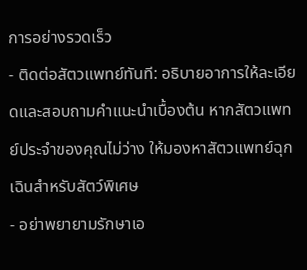การอย่างรวดเร็ว
- ติดต่อสัตวแพทย์ทันที: อธิบายอาการให้ละเอียดและสอบถามคำแนะนำเบื้องต้น หากสัตวแพทย์ประจำของคุณไม่ว่าง ให้มองหาสัตวแพทย์ฉุกเฉินสำหรับสัตว์พิเศษ
- อย่าพยายามรักษาเอ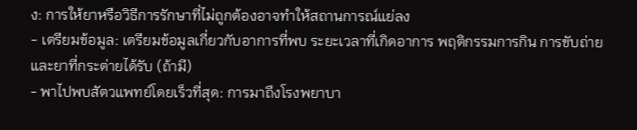ง: การให้ยาหรือวิธีการรักษาที่ไม่ถูกต้องอาจทำให้สถานการณ์แย่ลง
- เตรียมข้อมูล: เตรียมข้อมูลเกี่ยวกับอาการที่พบ ระยะเวลาที่เกิดอาการ พฤติกรรมการกิน การขับถ่าย และยาที่กระต่ายได้รับ (ถ้ามี)
- พาไปพบสัตวแพทย์โดยเร็วที่สุด: การมาถึงโรงพยาบา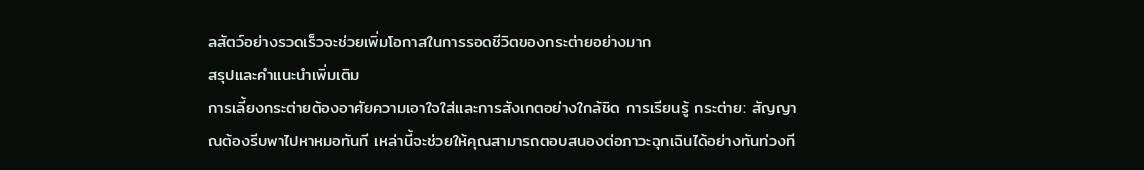ลสัตว์อย่างรวดเร็วจะช่วยเพิ่มโอกาสในการรอดชีวิตของกระต่ายอย่างมาก
สรุปและคำแนะนำเพิ่มเติม
การเลี้ยงกระต่ายต้องอาศัยความเอาใจใส่และการสังเกตอย่างใกล้ชิด การเรียนรู้ กระต่าย: สัญญาณต้องรีบพาไปหาหมอทันที เหล่านี้จะช่วยให้คุณสามารถตอบสนองต่อภาวะฉุกเฉินได้อย่างทันท่วงที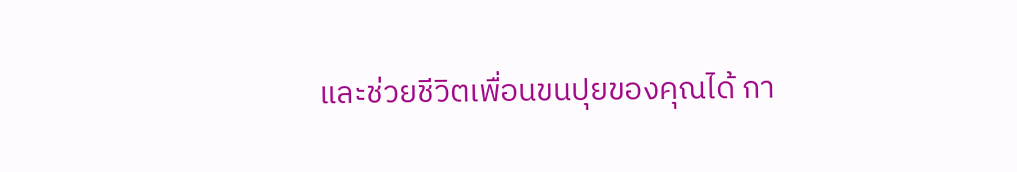และช่วยชีวิตเพื่อนขนปุยของคุณได้ กา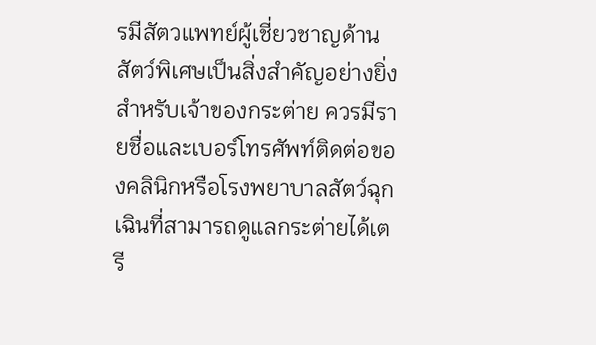รมีสัตวแพทย์ผู้เชี่ยวชาญด้านสัตว์พิเศษเป็นสิ่งสำคัญอย่างยิ่งสำหรับเจ้าของกระต่าย ควรมีรายชื่อและเบอร์โทรศัพท์ติดต่อของคลินิกหรือโรงพยาบาลสัตว์ฉุกเฉินที่สามารถดูแลกระต่ายได้เตรี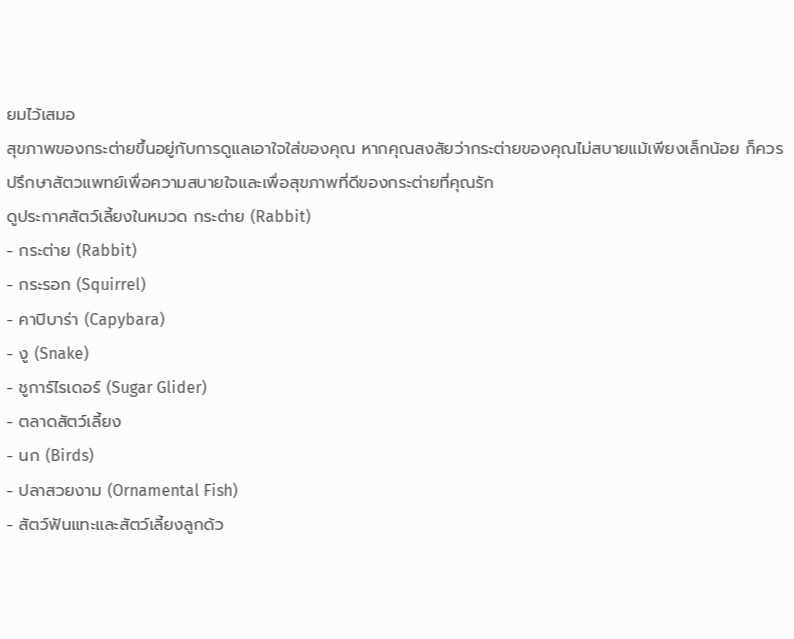ยมไว้เสมอ
สุขภาพของกระต่ายขึ้นอยู่กับการดูแลเอาใจใส่ของคุณ หากคุณสงสัยว่ากระต่ายของคุณไม่สบายแม้เพียงเล็กน้อย ก็ควรปรึกษาสัตวแพทย์เพื่อความสบายใจและเพื่อสุขภาพที่ดีของกระต่ายที่คุณรัก
ดูประกาศสัตว์เลี้ยงในหมวด กระต่าย (Rabbit)
- กระต่าย (Rabbit)
- กระรอก (Squirrel)
- คาปิบาร่า (Capybara)
- งู (Snake)
- ชูการ์ไรเดอร์ (Sugar Glider)
- ตลาดสัตว์เลี้ยง
- นก (Birds)
- ปลาสวยงาม (Ornamental Fish)
- สัตว์ฟันแทะและสัตว์เลี้ยงลูกด้ว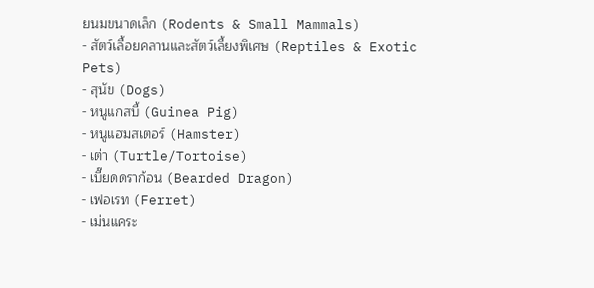ยนมขนาดเล็ก (Rodents & Small Mammals)
- สัตว์เลื้อยคลานและสัตว์เลี้ยงพิเศษ (Reptiles & Exotic Pets)
- สุนัข (Dogs)
- หนูแกสบี้ (Guinea Pig)
- หนูแฮมสเตอร์ (Hamster)
- เต่า (Turtle/Tortoise)
- เบี๊ยดดราก้อน (Bearded Dragon)
- เฟอเรท (Ferret)
- เม่นแคระ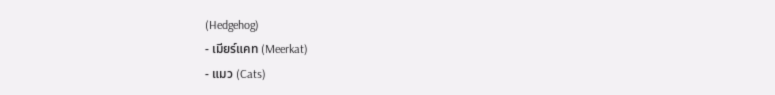(Hedgehog)
- เมียร์แคท (Meerkat)
- แมว (Cats)